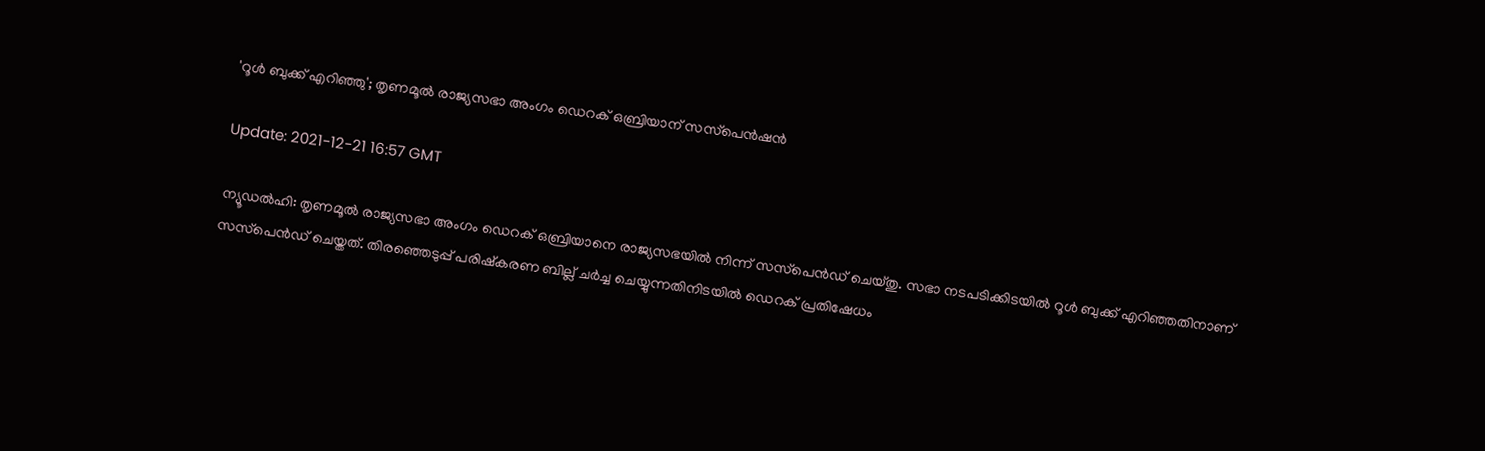'റൂള്‍ ബുക്ക് എറിഞ്ഞു'; തൃണമൂല്‍ രാജ്യസഭാ അംഗം ഡെറക് ഒബ്രിയാന് സസ്‌പെന്‍ഷന്‍

Update: 2021-12-21 16:57 GMT

ന്യൂഡല്‍ഹി: തൃണമൂല്‍ രാജ്യസഭാ അംഗം ഡെറക് ഒബ്രിയാനെ രാജ്യസഭയില്‍ നിന്ന് സസ്‌പെന്‍ഡ് ചെയ്തു. സഭാ നടപടിക്കിടയില്‍ റൂള്‍ ബുക്ക് എറിഞ്ഞതിനാണ് സസ്‌പെന്‍ഡ് ചെയ്തത്. തിരഞ്ഞെടുപ്പ് പരിഷ്‌കരണ ബില്ല് ചര്‍ച്ച ചെയ്യുന്നതിനിടയില്‍ ഡെറക് പ്രതിഷേധം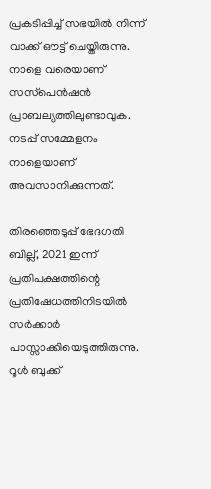പ്രകടിപ്പിച്ച് സഭയില്‍ നിന്ന് വാക്ക് ഔട്ട് ചെയ്തിരുന്നു. നാളെ വരെയാണ് സസ്‌പെന്‍ഷന്‍ പ്രാബല്യത്തിലുണ്ടാവുക. നടപ്പ് സമ്മേളനം നാളെയാണ് അവസാനിക്കുന്നത്.

തിരഞ്ഞെടുപ്പ് ഭേദഗതി ബില്ല്, 2021 ഇന്ന് പ്രതിപക്ഷത്തിന്റെ പ്രതിഷേധത്തിനിടയില്‍ സര്‍ക്കാര്‍ പാസ്സാക്കിയെടുത്തിരുന്നു. റൂള്‍ ബുക്ക്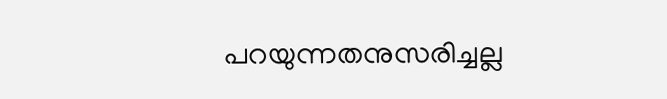പറയുന്നതനുസരിച്ചല്ല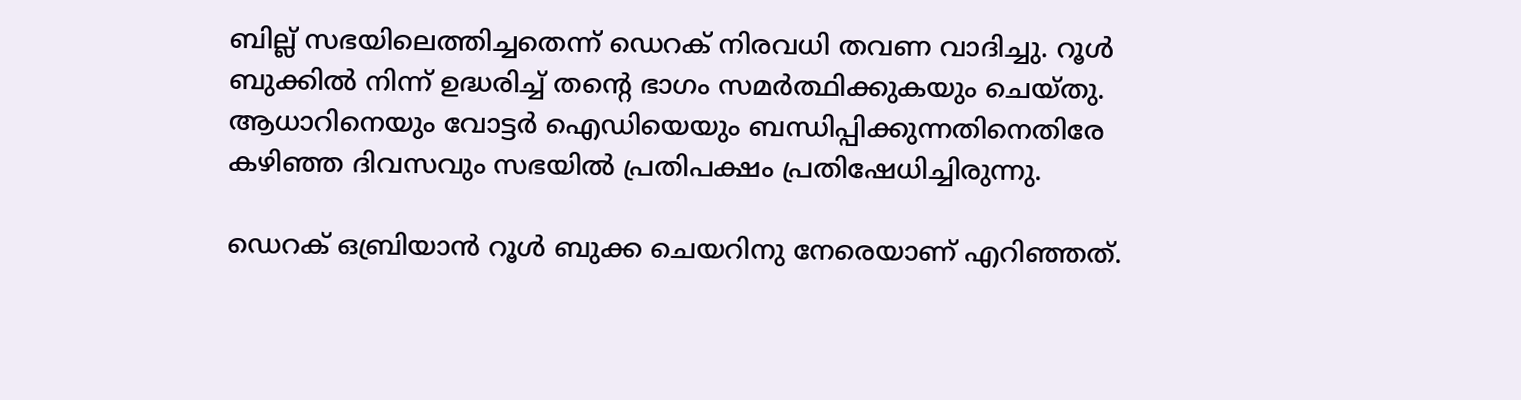ബില്ല് സഭയിലെത്തിച്ചതെന്ന് ഡെറക് നിരവധി തവണ വാദിച്ചു. റൂള്‍ ബുക്കില്‍ നിന്ന് ഉദ്ധരിച്ച് തന്റെ ഭാഗം സമര്‍ത്ഥിക്കുകയും ചെയ്തു. ആധാറിനെയും വോട്ടര്‍ ഐഡിയെയും ബന്ധിപ്പിക്കുന്നതിനെതിരേ കഴിഞ്ഞ ദിവസവും സഭയില്‍ പ്രതിപക്ഷം പ്രതിഷേധിച്ചിരുന്നു.

ഡെറക് ഒബ്രിയാന്‍ റൂള്‍ ബുക്ക ചെയറിനു നേരെയാണ് എറിഞ്ഞത്.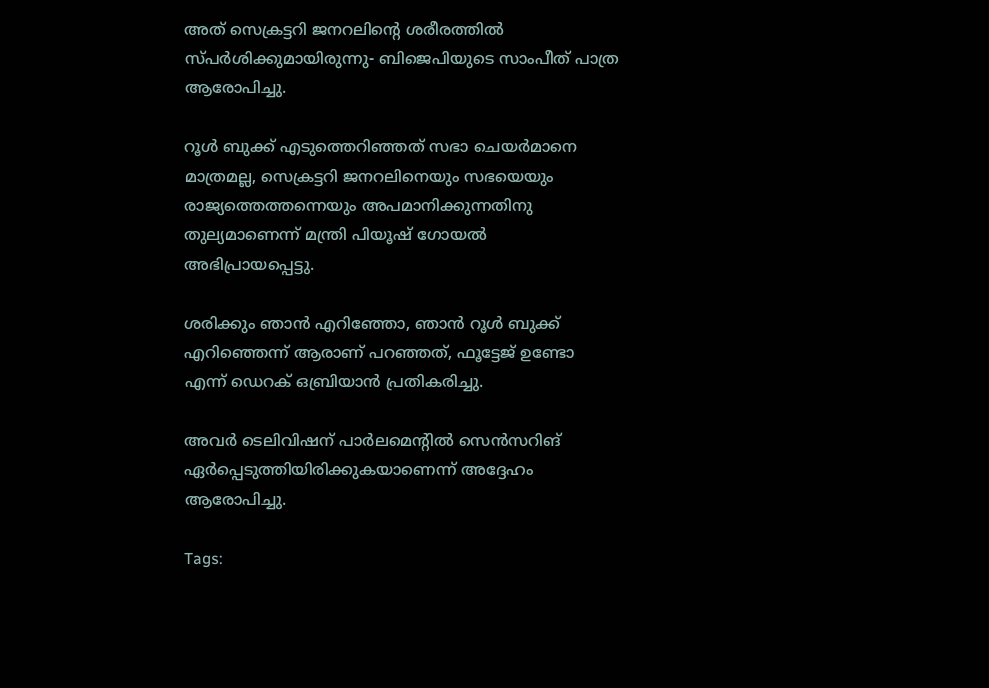അത് സെക്രട്ടറി ജനറലിന്റെ ശരീരത്തില്‍ സ്പര്‍ശിക്കുമായിരുന്നു- ബിജെപിയുടെ സാംപീത് പാത്ര ആരോപിച്ചു.

റൂള്‍ ബുക്ക് എടുത്തെറിഞ്ഞത് സഭാ ചെയര്‍മാനെ മാത്രമല്ല, സെക്രട്ടറി ജനറലിനെയും സഭയെയും രാജ്യത്തെത്തന്നെയും അപമാനിക്കുന്നതിനു തുല്യമാണെന്ന് മന്ത്രി പിയൂഷ് ഗോയല്‍ അഭിപ്രായപ്പെട്ടു.

ശരിക്കും ഞാന്‍ എറിഞ്ഞോ, ഞാന്‍ റൂള്‍ ബുക്ക് എറിഞ്ഞെന്ന് ആരാണ് പറഞ്ഞത്, ഫൂട്ടേജ് ഉണ്ടോ എന്ന് ഡെറക് ഒബ്രിയാന്‍ പ്രതികരിച്ചു.

അവര്‍ ടെലിവിഷന് പാര്‍ലമെന്റില്‍ സെന്‍സറിങ് ഏര്‍പ്പെടുത്തിയിരിക്കുകയാണെന്ന് അദ്ദേഹം ആരോപിച്ചു.

Tags: